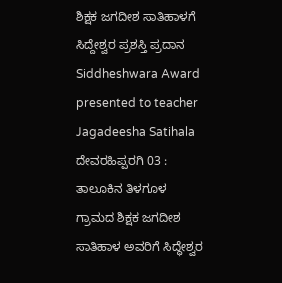ಶಿಕ್ಷಕ ಜಗದೀಶ ಸಾತಿಹಾಳಗೆ ಸಿದ್ದೇಶ್ವರ ಪ್ರಶಸ್ತಿ ಪ್ರದಾನ
Siddheshwara Award presented to teacher Jagadeesha Satihala
ದೇವರಹಿಪ್ಪರಗಿ 03 : ತಾಲೂಕಿನ ತಿಳಗೂಳ ಗ್ರಾಮದ ಶಿಕ್ಷಕ ಜಗದೀಶ ಸಾತಿಹಾಳ ಅವರಿಗೆ ಸಿದ್ಧೇಶ್ವರ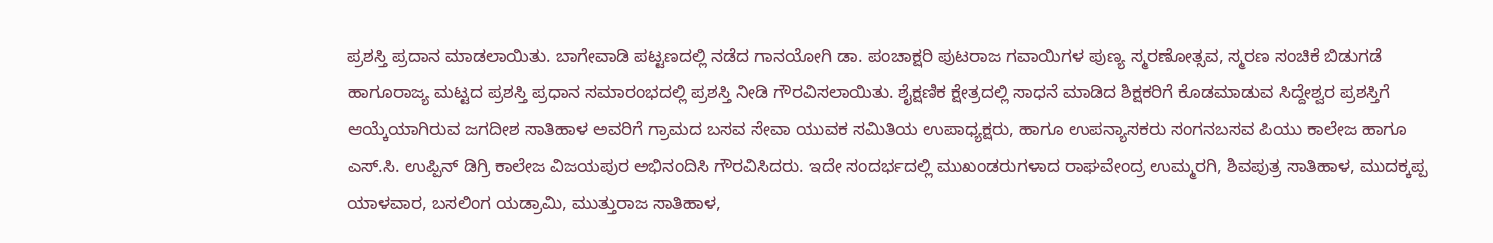ಪ್ರಶಸ್ತಿ ಪ್ರದಾನ ಮಾಡಲಾಯಿತು. ಬಾಗೇವಾಡಿ ಪಟ್ಟಣದಲ್ಲಿ ನಡೆದ ಗಾನಯೋಗಿ ಡಾ. ಪಂಚಾಕ್ಷರಿ ಪುಟರಾಜ ಗವಾಯಿಗಳ ಪುಣ್ಯ ಸ್ಮರಣೋತ್ಸವ, ಸ್ಮರಣ ಸಂಚಿಕೆ ಬಿಡುಗಡೆ ಹಾಗೂರಾಜ್ಯ ಮಟ್ಟದ ಪ್ರಶಸ್ತಿ ಪ್ರಧಾನ ಸಮಾರಂಭದಲ್ಲಿ ಪ್ರಶಸ್ತಿ ನೀಡಿ ಗೌರವಿಸಲಾಯಿತು. ಶೈಕ್ಷಣಿಕ ಕ್ಷೇತ್ರದಲ್ಲಿ ಸಾಧನೆ ಮಾಡಿದ ಶಿಕ್ಷಕರಿಗೆ ಕೊಡಮಾಡುವ ಸಿದ್ದೇಶ್ವರ ಪ್ರಶಸ್ತಿಗೆ ಆಯ್ಕೆಯಾಗಿರುವ ಜಗದೀಶ ಸಾತಿಹಾಳ ಅವರಿಗೆ ಗ್ರಾಮದ ಬಸವ ಸೇವಾ ಯುವಕ ಸಮಿತಿಯ ಉಪಾಧ್ಯಕ್ಷರು, ಹಾಗೂ ಉಪನ್ಯಾಸಕರು ಸಂಗನಬಸವ ಪಿಯು ಕಾಲೇಜ ಹಾಗೂ ಎಸ್.ಸಿ. ಉಪ್ಪಿನ್ ಡಿಗ್ರಿ ಕಾಲೇಜ ವಿಜಯಪುರ ಅಭಿನಂದಿಸಿ ಗೌರವಿಸಿದರು. ಇದೇ ಸಂದರ್ಭದಲ್ಲಿ ಮುಖಂಡರುಗಳಾದ ರಾಘವೇಂದ್ರ ಉಮ್ಮರಗಿ, ಶಿವಪುತ್ರ ಸಾತಿಹಾಳ, ಮುದಕ್ಕಪ್ಪ ಯಾಳವಾರ, ಬಸಲಿಂಗ ಯಡ್ರಾಮಿ, ಮುತ್ತುರಾಜ ಸಾತಿಹಾಳ,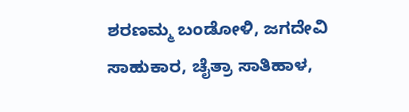ಶರಣಮ್ಮ ಬಂಡೋಳಿ, ಜಗದೇವಿ ಸಾಹುಕಾರ, ಚೈತ್ರಾ ಸಾತಿಹಾಳ,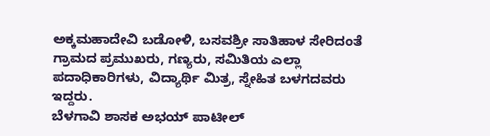ಅಕ್ಕಮಹಾದೇವಿ ಬಡೋಳಿ, ಬಸವಶ್ರೀ ಸಾತಿಹಾಳ ಸೇರಿದಂತೆ ಗ್ರಾಮದ ಪ್ರಮುಖರು, ಗಣ್ಯರು, ಸಮಿತಿಯ ಎಲ್ಲಾ ಪದಾಧಿಕಾರಿಗಳು, ವಿದ್ಯಾರ್ಥಿ ಮಿತ್ರ, ಸ್ನೇಹಿತ ಬಳಗದವರು ಇದ್ದರು.
ಬೆಳಗಾವಿ ಶಾಸಕ ಅಭಯ್ ಪಾಟೀಲ್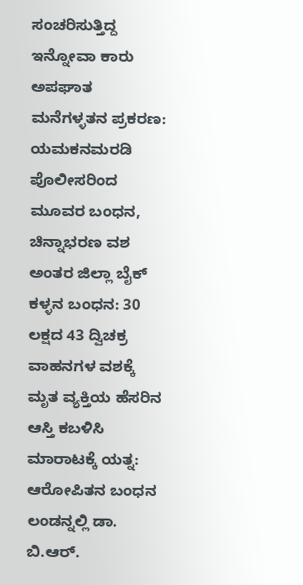ಸಂಚರಿಸುತ್ತಿದ್ದ ಇನ್ನೋವಾ ಕಾರು ಅಪಘಾತ
ಮನೆಗಳ್ಳತನ ಪ್ರಕರಣ: ಯಮಕನಮರಡಿ ಪೊಲೀಸರಿಂದ ಮೂವರ ಬಂಧನ, ಚಿನ್ನಾಭರಣ ವಶ
ಅಂತರ ಜಿಲ್ಲಾ ಬೈಕ್ ಕಳ್ಳನ ಬಂಧನ: 30 ಲಕ್ಷದ 43 ದ್ವಿಚಕ್ರ ವಾಹನಗಳ ವಶಕ್ಕೆ
ಮೃತ ವ್ಯಕ್ತಿಯ ಹೆಸರಿನ ಆಸ್ತಿ ಕಬಳಿಸಿ ಮಾರಾಟಕ್ಕೆ ಯತ್ನ: ಆರೋಪಿತನ ಬಂಧನ
ಲಂಡನ್ನಲ್ಲಿ ಡಾ. ಬಿ.ಆರ್.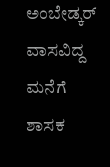ಅಂಬೇಡ್ಕರ್ ವಾಸವಿದ್ದ ಮನೆಗೆ ಶಾಸಕ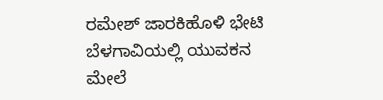ರಮೇಶ್ ಜಾರಕಿಹೊಳಿ ಭೇಟಿ
ಬೆಳಗಾವಿಯಲ್ಲಿ ಯುವಕನ ಮೇಲೆ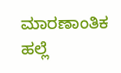ಮಾರಣಾಂತಿಕ ಹಲ್ಲೆ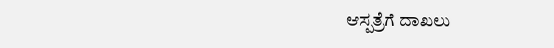ಆಸ್ಪತ್ರೆಗೆ ದಾಖಲು